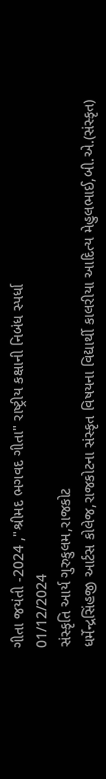ગીતા જયંતી -2024 ,"શ્રીમદ ભગવદ ગીતા" રાષ્ટ્રીય કક્ષાની નિબંધ સ્પર્ધા
01/12/2024
સંસ્કૃતિ આર્ય ગુરુકુલમ,રાજકોટ
ધર્મેન્દ્રસિંહજી આર્ટસ કોલેજ,રાજકોટના સંસ્કૃત વિષયના વિદ્યાર્થી કાલરીયા આદિત્ય મેહુલભાઈ,બી.એ.(સંસ્કૃત)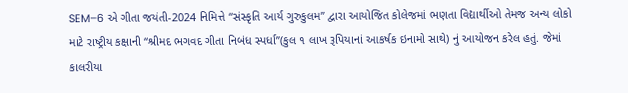SEM–6 એ ગીતા જયંતી-2024 નિમિત્તે “સંસ્કૃતિ આર્ય ગુરુકુલમ” દ્વારા આયોજિત કોલેજમાં ભણતા વિદ્યાર્થીઓ તેમજ અન્ય લોકો માટે રાષ્ટ્રીય કક્ષાની “શ્રીમદ ભગવદ ગીતા નિબંધ સ્પર્ધા”(કુલ ૧ લાખ રૂપિયાનાં આકર્ષક ઇનામો સાથે) નું આયોજન કરેલ હતું. જેમાં કાલરીયા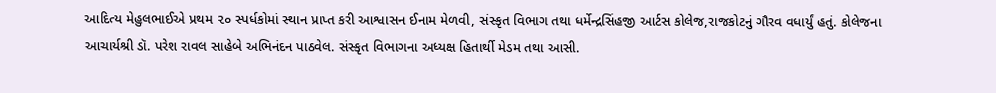આદિત્ય મેહુલભાઈએ પ્રથમ ૨૦ સ્પર્ધકોમાં સ્થાન પ્રાપ્ત કરી આશ્વાસન ઈનામ મેળવી, સંસ્કૃત વિભાગ તથા ધર્મેન્દ્રસિંહજી આર્ટસ કોલેજ,રાજકોટનું ગૌરવ વધાર્યું હતું. કોલેજના આચાર્યશ્રી ડૉ. પરેશ રાવલ સાહેબે અભિનંદન પાઠવેલ. સંસ્કૃત વિભાગના અધ્યક્ષ હિતાર્થી મેડમ તથા આસી.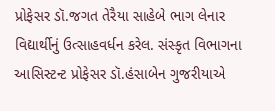પ્રોફેસર ડૉ.જગત તેરૈયા સાહેબે ભાગ લેનાર વિદ્યાર્થીનું ઉત્સાહવર્ધન કરેલ. સંસ્કૃત વિભાગના આસિસ્ટન્ટ પ્રોફેસર ડૉ.હંસાબેન ગુજરીયાએ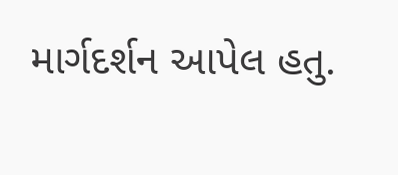માર્ગદર્શન આપેલ હતુ.